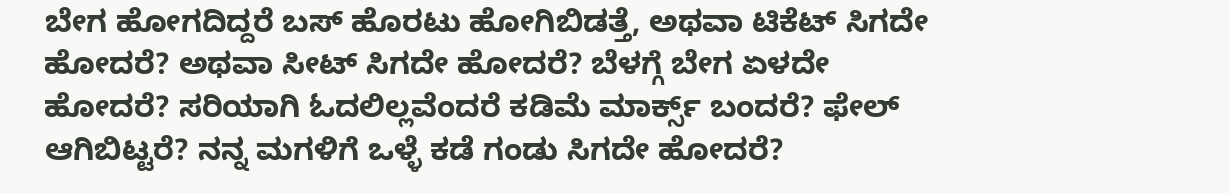ಬೇಗ ಹೋಗದಿದ್ದರೆ ಬಸ್ ಹೊರಟು ಹೋಗಿಬಿಡತ್ತೆ, ಅಥವಾ ಟಿಕೆಟ್ ಸಿಗದೇ ಹೋದರೆ? ಅಥವಾ ಸೀಟ್ ಸಿಗದೇ ಹೋದರೆ? ಬೆಳಗ್ಗೆ ಬೇಗ ಏಳದೇ ಹೋದರೆ? ಸರಿಯಾಗಿ ಓದಲಿಲ್ಲವೆಂದರೆ ಕಡಿಮೆ ಮಾರ್ಕ್ಸ್ ಬಂದರೆ? ಫೇಲ್ ಆಗಿಬಿಟ್ಟರೆ? ನನ್ನ ಮಗಳಿಗೆ ಒಳ್ಳೆ ಕಡೆ ಗಂಡು ಸಿಗದೇ ಹೋದರೆ?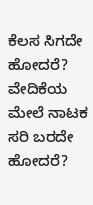ಕೆಲಸ ಸಿಗದೇ ಹೋದರೆ? ವೇದಿಕೆಯ ಮೇಲೆ ನಾಟಕ ಸರಿ ಬರದೇ ಹೋದರೆ?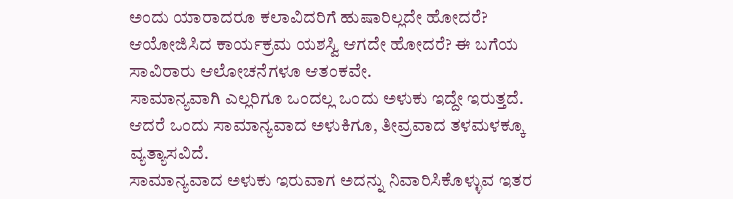ಅಂದು ಯಾರಾದರೂ ಕಲಾವಿದರಿಗೆ ಹುಷಾರಿಲ್ಲದೇ ಹೋದರೆ? ಆಯೋಜಿಸಿದ ಕಾರ್ಯಕ್ರಮ ಯಶಸ್ವಿ ಆಗದೇ ಹೋದರೆ? ಈ ಬಗೆಯ ಸಾವಿರಾರು ಆಲೋಚನೆಗಳೂ ಆತಂಕವೇ.
ಸಾಮಾನ್ಯವಾಗಿ ಎಲ್ಲರಿಗೂ ಒಂದಲ್ಲ ಒಂದು ಅಳುಕು ಇದ್ದೇ ಇರುತ್ತದೆ. ಆದರೆ ಒಂದು ಸಾಮಾನ್ಯವಾದ ಅಳುಕಿಗೂ, ತೀವ್ರವಾದ ತಳಮಳಕ್ಕೂ ವ್ಯತ್ಯಾಸವಿದೆ.
ಸಾಮಾನ್ಯವಾದ ಅಳುಕು ಇರುವಾಗ ಅದನ್ನು ನಿವಾರಿಸಿಕೊಳ್ಳುವ ಇತರ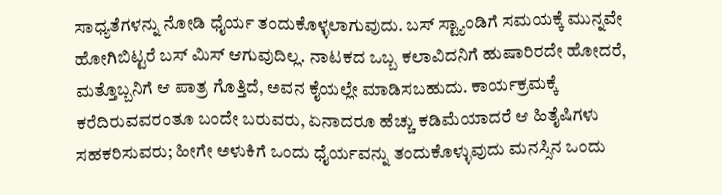ಸಾಧ್ಯತೆಗಳನ್ನು ನೋಡಿ ಧೈರ್ಯ ತಂದುಕೊಳ್ಳಲಾಗುವುದು. ಬಸ್ ಸ್ಟ್ಯಾಂಡಿಗೆ ಸಮಯಕ್ಕೆ ಮುನ್ನವೇ ಹೋಗಿಬಿಟ್ಟರೆ ಬಸ್ ಮಿಸ್ ಆಗುವುದಿಲ್ಲ. ನಾಟಕದ ಒಬ್ಬ ಕಲಾವಿದನಿಗೆ ಹುಷಾರಿರದೇ ಹೋದರೆ, ಮತ್ತೊಬ್ಬನಿಗೆ ಆ ಪಾತ್ರ ಗೊತ್ತಿದೆ, ಅವನ ಕೈಯಲ್ಲೇ ಮಾಡಿಸಬಹುದು. ಕಾರ್ಯಕ್ರಮಕ್ಕೆ ಕರೆದಿರುವವರಂತೂ ಬಂದೇ ಬರುವರು, ಏನಾದರೂ ಹೆಚ್ಚು ಕಡಿಮೆಯಾದರೆ ಆ ಹಿತೈಷಿಗಳು ಸಹಕರಿಸುವರು; ಹೀಗೇ ಅಳುಕಿಗೆ ಒಂದು ಧೈರ್ಯವನ್ನು ತಂದುಕೊಳ್ಳುವುದು ಮನಸ್ಸಿನ ಒಂದು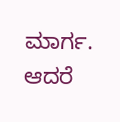ಮಾರ್ಗ.
ಆದರೆ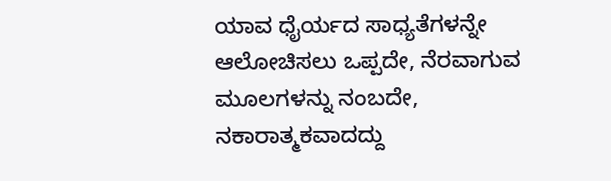ಯಾವ ಧೈರ್ಯದ ಸಾಧ್ಯತೆಗಳನ್ನೇ ಆಲೋಚಿಸಲು ಒಪ್ಪದೇ, ನೆರವಾಗುವ ಮೂಲಗಳನ್ನು ನಂಬದೇ, ನಕಾರಾತ್ಮಕವಾದದ್ದು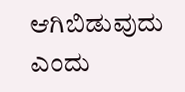ಆಗಿಬಿಡುವುದು ಎಂದು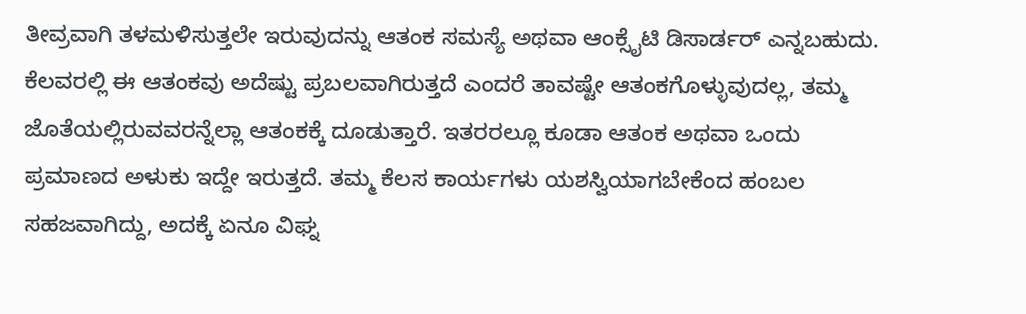ತೀವ್ರವಾಗಿ ತಳಮಳಿಸುತ್ತಲೇ ಇರುವುದನ್ನು ಆತಂಕ ಸಮಸ್ಯೆ ಅಥವಾ ಆಂಕ್ಸೈಟಿ ಡಿಸಾರ್ಡರ್ ಎನ್ನಬಹುದು.
ಕೆಲವರಲ್ಲಿ ಈ ಆತಂಕವು ಅದೆಷ್ಟು ಪ್ರಬಲವಾಗಿರುತ್ತದೆ ಎಂದರೆ ತಾವಷ್ಟೇ ಆತಂಕಗೊಳ್ಳುವುದಲ್ಲ, ತಮ್ಮ ಜೊತೆಯಲ್ಲಿರುವವರನ್ನೆಲ್ಲಾ ಆತಂಕಕ್ಕೆ ದೂಡುತ್ತಾರೆ. ಇತರರಲ್ಲೂ ಕೂಡಾ ಆತಂಕ ಅಥವಾ ಒಂದು ಪ್ರಮಾಣದ ಅಳುಕು ಇದ್ದೇ ಇರುತ್ತದೆ. ತಮ್ಮ ಕೆಲಸ ಕಾರ್ಯಗಳು ಯಶಸ್ವಿಯಾಗಬೇಕೆಂದ ಹಂಬಲ ಸಹಜವಾಗಿದ್ದು, ಅದಕ್ಕೆ ಏನೂ ವಿಘ್ನ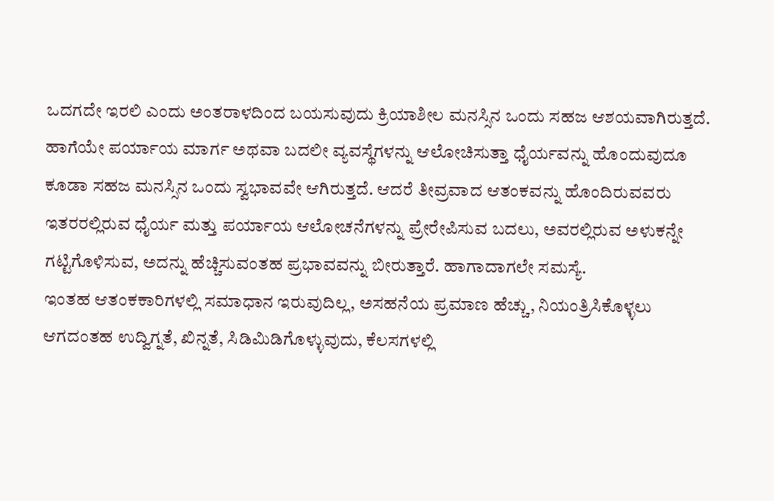ಒದಗದೇ ಇರಲಿ ಎಂದು ಅಂತರಾಳದಿಂದ ಬಯಸುವುದು ಕ್ರಿಯಾಶೀಲ ಮನಸ್ಸಿನ ಒಂದು ಸಹಜ ಆಶಯವಾಗಿರುತ್ತದೆ. ಹಾಗೆಯೇ ಪರ್ಯಾಯ ಮಾರ್ಗ ಅಥವಾ ಬದಲೀ ವ್ಯವಸ್ಥೆಗಳನ್ನು ಆಲೋಚಿಸುತ್ತಾ ಧೈರ್ಯವನ್ನು ಹೊಂದುವುದೂ ಕೂಡಾ ಸಹಜ ಮನಸ್ಸಿನ ಒಂದು ಸ್ವಭಾವವೇ ಆಗಿರುತ್ತದೆ. ಆದರೆ ತೀವ್ರವಾದ ಆತಂಕವನ್ನು ಹೊಂದಿರುವವರು ಇತರರಲ್ಲಿರುವ ಧೈರ್ಯ ಮತ್ತು ಪರ್ಯಾಯ ಆಲೋಚನೆಗಳನ್ನು ಪ್ರೇರೇಪಿಸುವ ಬದಲು, ಅವರಲ್ಲಿರುವ ಅಳುಕನ್ನೇ ಗಟ್ಟಿಗೊಳಿಸುವ, ಅದನ್ನು ಹೆಚ್ಚಿಸುವಂತಹ ಪ್ರಭಾವವನ್ನು ಬೀರುತ್ತಾರೆ. ಹಾಗಾದಾಗಲೇ ಸಮಸ್ಯೆ.
ಇಂತಹ ಆತಂಕಕಾರಿಗಳಲ್ಲಿ ಸಮಾಧಾನ ಇರುವುದಿಲ್ಲ, ಅಸಹನೆಯ ಪ್ರಮಾಣ ಹೆಚ್ಚು, ನಿಯಂತ್ರಿಸಿಕೊಳ್ಳಲು ಆಗದಂತಹ ಉದ್ವಿಗ್ನತೆ, ಖಿನ್ನತೆ, ಸಿಡಿಮಿಡಿಗೊಳ್ಳುವುದು, ಕೆಲಸಗಳಲ್ಲಿ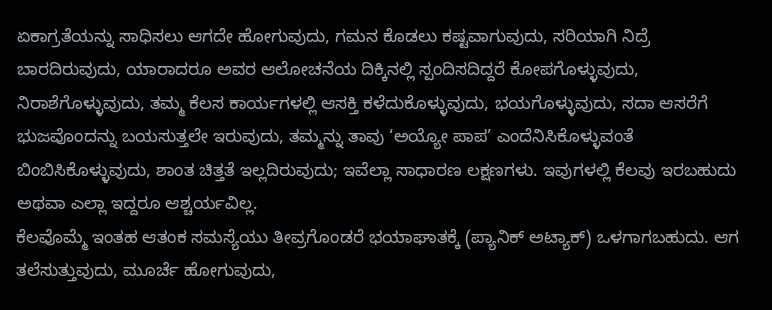ಏಕಾಗ್ರತೆಯನ್ನು ಸಾಧಿಸಲು ಆಗದೇ ಹೋಗುವುದು, ಗಮನ ಕೊಡಲು ಕಷ್ಟವಾಗುವುದು, ಸರಿಯಾಗಿ ನಿದ್ರೆ ಬಾರದಿರುವುದು, ಯಾರಾದರೂ ಅವರ ಆಲೋಚನೆಯ ದಿಕ್ಕಿನಲ್ಲಿ ಸ್ಪಂದಿಸದಿದ್ದರೆ ಕೋಪಗೊಳ್ಳುವುದು, ನಿರಾಶೆಗೊಳ್ಳುವುದು, ತಮ್ಮ ಕೆಲಸ ಕಾರ್ಯಗಳಲ್ಲಿ ಆಸಕ್ತಿ ಕಳೆದುಕೊಳ್ಳುವುದು, ಭಯಗೊಳ್ಳುವುದು, ಸದಾ ಆಸರೆಗೆ ಭುಜವೊಂದನ್ನು ಬಯಸುತ್ತಲೇ ಇರುವುದು, ತಮ್ಮನ್ನು ತಾವು ‘ಅಯ್ಯೋ ಪಾಪ’ ಎಂದೆನಿಸಿಕೊಳ್ಳುವಂತೆ ಬಿಂಬಿಸಿಕೊಳ್ಳುವುದು, ಶಾಂತ ಚಿತ್ತತೆ ಇಲ್ಲದಿರುವುದು; ಇವೆಲ್ಲಾ ಸಾಧಾರಣ ಲಕ್ಷಣಗಳು. ಇವುಗಳಲ್ಲಿ ಕೆಲವು ಇರಬಹುದು ಅಥವಾ ಎಲ್ಲಾ ಇದ್ದರೂ ಆಶ್ಚರ್ಯವಿಲ್ಲ.
ಕೆಲವೊಮ್ಮೆ ಇಂತಹ ಆತಂಕ ಸಮಸ್ಯೆಯು ತೀವ್ರಗೊಂಡರೆ ಭಯಾಘಾತಕ್ಕೆ (ಪ್ಯಾನಿಕ್ ಅಟ್ಯಾಕ್) ಒಳಗಾಗಬಹುದು. ಆಗ ತಲೆಸುತ್ತುವುದು, ಮೂರ್ಚೆ ಹೋಗುವುದು,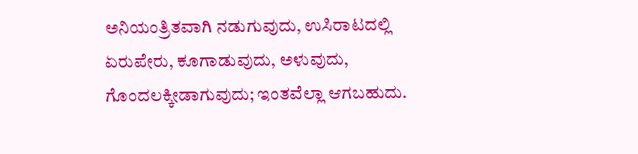ಅನಿಯಂತ್ರಿತವಾಗಿ ನಡುಗುವುದು, ಉಸಿರಾಟದಲ್ಲಿ ಏರುಪೇರು, ಕೂಗಾಡುವುದು, ಅಳುವುದು, ಗೊಂದಲಕ್ಕೀಡಾಗುವುದು; ಇಂತವೆಲ್ಲಾ ಆಗಬಹುದು.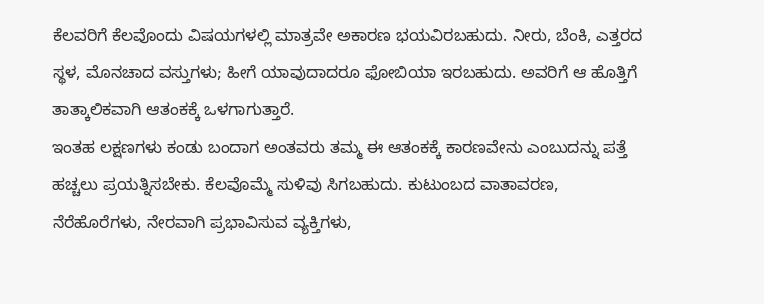ಕೆಲವರಿಗೆ ಕೆಲವೊಂದು ವಿಷಯಗಳಲ್ಲಿ ಮಾತ್ರವೇ ಅಕಾರಣ ಭಯವಿರಬಹುದು. ನೀರು, ಬೆಂಕಿ, ಎತ್ತರದ ಸ್ಥಳ, ಮೊನಚಾದ ವಸ್ತುಗಳು; ಹೀಗೆ ಯಾವುದಾದರೂ ಫೋಬಿಯಾ ಇರಬಹುದು. ಅವರಿಗೆ ಆ ಹೊತ್ತಿಗೆ ತಾತ್ಕಾಲಿಕವಾಗಿ ಆತಂಕಕ್ಕೆ ಒಳಗಾಗುತ್ತಾರೆ.
ಇಂತಹ ಲಕ್ಷಣಗಳು ಕಂಡು ಬಂದಾಗ ಅಂತವರು ತಮ್ಮ ಈ ಆತಂಕಕ್ಕೆ ಕಾರಣವೇನು ಎಂಬುದನ್ನು ಪತ್ತೆ ಹಚ್ಚಲು ಪ್ರಯತ್ನಿಸಬೇಕು. ಕೆಲವೊಮ್ಮೆ ಸುಳಿವು ಸಿಗಬಹುದು. ಕುಟುಂಬದ ವಾತಾವರಣ, ನೆರೆಹೊರೆಗಳು, ನೇರವಾಗಿ ಪ್ರಭಾವಿಸುವ ವ್ಯಕ್ತಿಗಳು,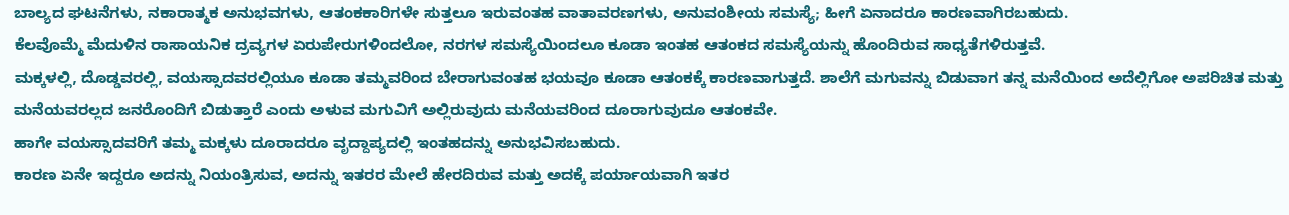ಬಾಲ್ಯದ ಘಟನೆಗಳು, ನಕಾರಾತ್ಮಕ ಅನುಭವಗಳು, ಆತಂಕಕಾರಿಗಳೇ ಸುತ್ತಲೂ ಇರುವಂತಹ ವಾತಾವರಣಗಳು, ಅನುವಂಶೀಯ ಸಮಸ್ಯೆ; ಹೀಗೆ ಏನಾದರೂ ಕಾರಣವಾಗಿರಬಹುದು.
ಕೆಲವೊಮ್ಮೆ ಮೆದುಳಿನ ರಾಸಾಯನಿಕ ದ್ರವ್ಯಗಳ ಏರುಪೇರುಗಳಿಂದಲೋ, ನರಗಳ ಸಮಸ್ಯೆಯಿಂದಲೂ ಕೂಡಾ ಇಂತಹ ಆತಂಕದ ಸಮಸ್ಯೆಯನ್ನು ಹೊಂದಿರುವ ಸಾಧ್ಯತೆಗಳಿರುತ್ತವೆ.
ಮಕ್ಕಳಲ್ಲಿ, ದೊಡ್ಡವರಲ್ಲಿ, ವಯಸ್ಸಾದವರಲ್ಲಿಯೂ ಕೂಡಾ ತಮ್ಮವರಿಂದ ಬೇರಾಗುವಂತಹ ಭಯವೂ ಕೂಡಾ ಆತಂಕಕ್ಕೆ ಕಾರಣವಾಗುತ್ತದೆ. ಶಾಲೆಗೆ ಮಗುವನ್ನು ಬಿಡುವಾಗ ತನ್ನ ಮನೆಯಿಂದ ಅದೆಲ್ಲಿಗೋ ಅಪರಿಚಿತ ಮತ್ತು ಮನೆಯವರಲ್ಲದ ಜನರೊಂದಿಗೆ ಬಿಡುತ್ತಾರೆ ಎಂದು ಅಳುವ ಮಗುವಿಗೆ ಅಲ್ಲಿರುವುದು ಮನೆಯವರಿಂದ ದೂರಾಗುವುದೂ ಆತಂಕವೇ.
ಹಾಗೇ ವಯಸ್ಸಾದವರಿಗೆ ತಮ್ಮ ಮಕ್ಕಳು ದೂರಾದರೂ ವೃದ್ದಾಪ್ಯದಲ್ಲಿ ಇಂತಹದನ್ನು ಅನುಭವಿಸಬಹುದು.
ಕಾರಣ ಏನೇ ಇದ್ದರೂ ಅದನ್ನು ನಿಯಂತ್ರಿಸುವ, ಅದನ್ನು ಇತರರ ಮೇಲೆ ಹೇರದಿರುವ ಮತ್ತು ಅದಕ್ಕೆ ಪರ್ಯಾಯವಾಗಿ ಇತರ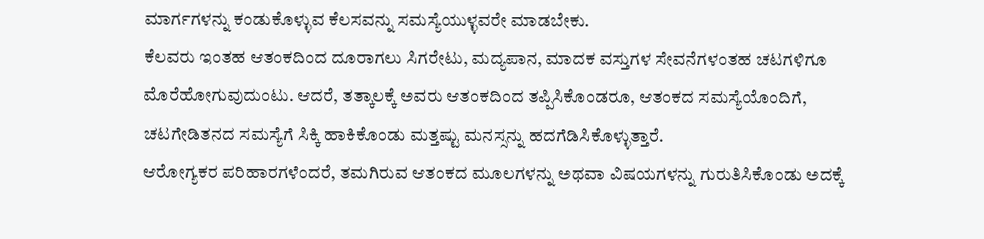ಮಾರ್ಗಗಳನ್ನು ಕಂಡುಕೊಳ್ಳುವ ಕೆಲಸವನ್ನು ಸಮಸ್ಯೆಯುಳ್ಳವರೇ ಮಾಡಬೇಕು.
ಕೆಲವರು ಇಂತಹ ಆತಂಕದಿಂದ ದೂರಾಗಲು ಸಿಗರೇಟು, ಮದ್ಯಪಾನ, ಮಾದಕ ವಸ್ತುಗಳ ಸೇವನೆಗಳಂತಹ ಚಟಗಳಿಗೂ ಮೊರೆಹೋಗುವುದುಂಟು. ಆದರೆ, ತತ್ಕಾಲಕ್ಕೆ ಅವರು ಆತಂಕದಿಂದ ತಪ್ಪಿಸಿಕೊಂಡರೂ, ಆತಂಕದ ಸಮಸ್ಯೆಯೊಂದಿಗೆ, ಚಟಗೇಡಿತನದ ಸಮಸ್ಯೆಗೆ ಸಿಕ್ಕಿ ಹಾಕಿಕೊಂಡು ಮತ್ತಷ್ಟು ಮನಸ್ಸನ್ನು ಹದಗೆಡಿಸಿಕೊಳ್ಳುತ್ತಾರೆ.
ಆರೋಗ್ಯಕರ ಪರಿಹಾರಗಳೆಂದರೆ, ತಮಗಿರುವ ಆತಂಕದ ಮೂಲಗಳನ್ನು ಅಥವಾ ವಿಷಯಗಳನ್ನು ಗುರುತಿಸಿಕೊಂಡು ಅದಕ್ಕೆ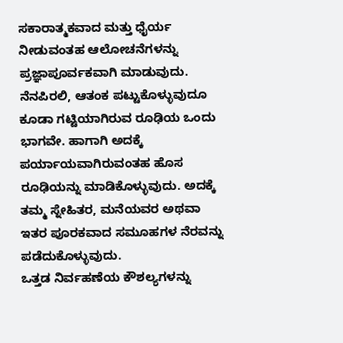ಸಕಾರಾತ್ಮಕವಾದ ಮತ್ತು ಧೈರ್ಯ ನೀಡುವಂತಹ ಆಲೋಚನೆಗಳನ್ನು ಪ್ರಜ್ಞಾಪೂರ್ವಕವಾಗಿ ಮಾಡುವುದು.
ನೆನಪಿರಲಿ, ಆತಂಕ ಪಟ್ಟುಕೊಳ್ಳುವುದೂ ಕೂಡಾ ಗಟ್ಟಿಯಾಗಿರುವ ರೂಢಿಯ ಒಂದು ಭಾಗವೇ. ಹಾಗಾಗಿ ಅದಕ್ಕೆ ಪರ್ಯಾಯವಾಗಿರುವಂತಹ ಹೊಸ ರೂಢಿಯನ್ನು ಮಾಡಿಕೊಳ್ಳುವುದು. ಅದಕ್ಕೆ ತಮ್ಮ ಸ್ನೇಹಿತರ, ಮನೆಯವರ ಅಥವಾ ಇತರ ಪೂರಕವಾದ ಸಮೂಹಗಳ ನೆರವನ್ನು ಪಡೆದುಕೊಳ್ಳುವುದು.
ಒತ್ತಡ ನಿರ್ವಹಣೆಯ ಕೌಶಲ್ಯಗಳನ್ನು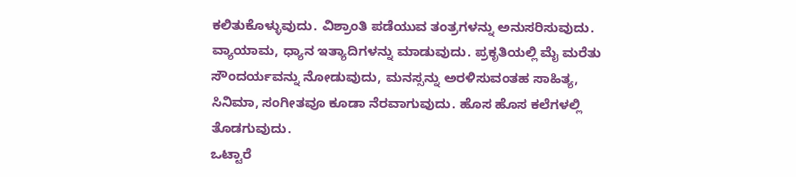ಕಲಿತುಕೊಳ್ಳುವುದು. ವಿಶ್ರಾಂತಿ ಪಡೆಯುವ ತಂತ್ರಗಳನ್ನು ಅನುಸರಿಸುವುದು. ವ್ಯಾಯಾಮ, ಧ್ಯಾನ ಇತ್ಯಾದಿಗಳನ್ನು ಮಾಡುವುದು. ಪ್ರಕೃತಿಯಲ್ಲಿ ಮೈ ಮರೆತು ಸೌಂದರ್ಯವನ್ನು ನೋಡುವುದು, ಮನಸ್ಸನ್ನು ಅರಳಿಸುವಂತಹ ಸಾಹಿತ್ಯ, ಸಿನಿಮಾ, ಸಂಗೀತವೂ ಕೂಡಾ ನೆರವಾಗುವುದು. ಹೊಸ ಹೊಸ ಕಲೆಗಳಲ್ಲಿ ತೊಡಗುವುದು.
ಒಟ್ಟಾರೆ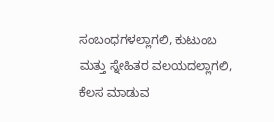ಸಂಬಂಧಗಳಲ್ಲಾಗಲಿ, ಕುಟುಂಬ ಮತ್ತು ಸ್ನೇಹಿತರ ವಲಯದಲ್ಲಾಗಲಿ, ಕೆಲಸ ಮಾಡುವ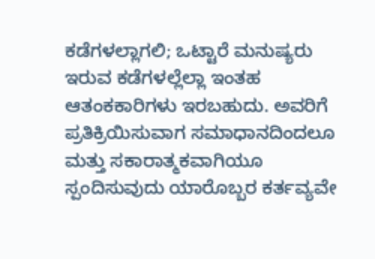ಕಡೆಗಳಲ್ಲಾಗಲಿ; ಒಟ್ಟಾರೆ ಮನುಷ್ಯರು ಇರುವ ಕಡೆಗಳಲ್ಲೆಲ್ಲಾ ಇಂತಹ ಆತಂಕಕಾರಿಗಳು ಇರಬಹುದು. ಅವರಿಗೆ ಪ್ರತಿಕ್ರಿಯಿಸುವಾಗ ಸಮಾಧಾನದಿಂದಲೂ ಮತ್ತು ಸಕಾರಾತ್ಮಕವಾಗಿಯೂ ಸ್ಪಂದಿಸುವುದು ಯಾರೊಬ್ಬರ ಕರ್ತವ್ಯವೇ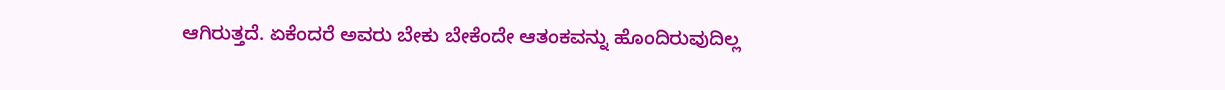ಆಗಿರುತ್ತದೆ. ಏಕೆಂದರೆ ಅವರು ಬೇಕು ಬೇಕೆಂದೇ ಆತಂಕವನ್ನು ಹೊಂದಿರುವುದಿಲ್ಲ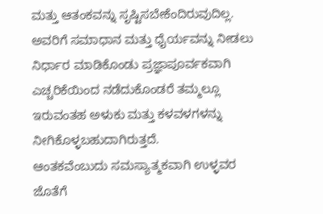ಮತ್ತು ಆತಂಕವನ್ನು ಸೃಷ್ಟಿಸಬೇಕೆಂದಿರುವುದಿಲ್ಲ. ಅವರಿಗೆ ಸಮಾಧಾನ ಮತ್ತು ಧೈರ್ಯವನ್ನು ನೀಡಲು ನಿರ್ಧಾರ ಮಾಡಿಕೊಂಡು ಪ್ರಜ್ಞಾಪೂರ್ವಕವಾಗಿ ಎಚ್ಚರಿಕೆಯಿಂದ ನಡೆದುಕೊಂಡರೆ ತಮ್ಮಲ್ಲೂ ಇರುವಂತಹ ಅಳುಕು ಮತ್ತು ಕಳವಳಗಳನ್ನು ನೀಗಿಕೊಳ್ಳಬಹುದಾಗಿರುತ್ತದೆ.
ಆಂತಕವೆಂಬುದು ಸಮಸ್ಯಾತ್ಮಕವಾಗಿ ಉಳ್ಳವರ ಜೊತೆಗೆ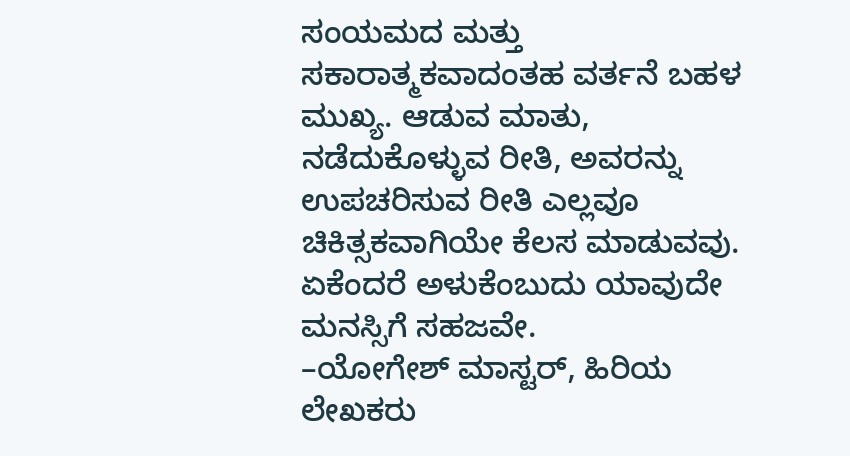ಸಂಯಮದ ಮತ್ತು ಸಕಾರಾತ್ಮಕವಾದಂತಹ ವರ್ತನೆ ಬಹಳ ಮುಖ್ಯ. ಆಡುವ ಮಾತು, ನಡೆದುಕೊಳ್ಳುವ ರೀತಿ, ಅವರನ್ನು ಉಪಚರಿಸುವ ರೀತಿ ಎಲ್ಲವೂ ಚಿಕಿತ್ಸಕವಾಗಿಯೇ ಕೆಲಸ ಮಾಡುವವು. ಏಕೆಂದರೆ ಅಳುಕೆಂಬುದು ಯಾವುದೇ ಮನಸ್ಸಿಗೆ ಸಹಜವೇ.
–ಯೋಗೇಶ್ ಮಾಸ್ಟರ್, ಹಿರಿಯ ಲೇಖಕರು